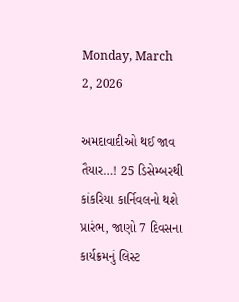Monday, March 2, 2026

અમદાવાદીઓ થઈ જાવ તૈયાર…! 25 ડિસેમ્બરથી કાંકરિયા કાર્નિવલનો થશે પ્રારંભ, જાણો 7 દિવસના કાર્યક્રમનું લિસ્ટ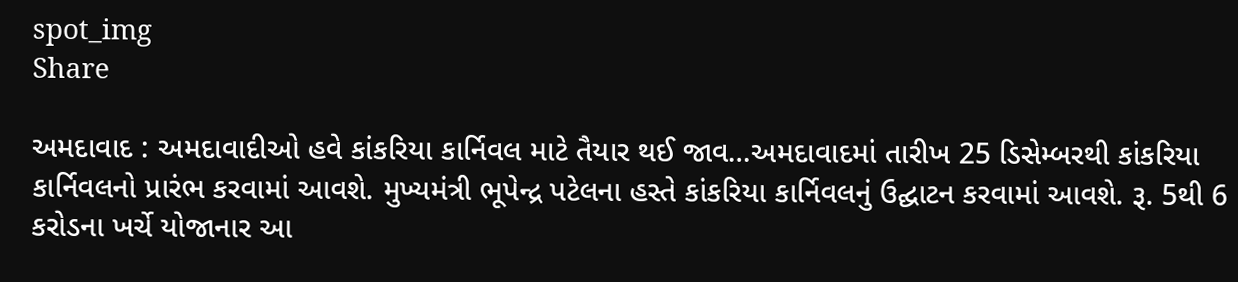spot_img
Share

અમદાવાદ : અમદાવાદીઓ હવે કાંકરિયા કાર્નિવલ માટે તૈયાર થઈ જાવ…અમદાવાદમાં તારીખ 25 ડિસેમ્બરથી કાંકરિયા કાર્નિવલનો પ્રારંભ કરવામાં આવશે. મુખ્યમંત્રી ભૂપેન્દ્ર પટેલના હસ્તે કાંકરિયા કાર્નિવલનું ઉદ્ઘાટન કરવામાં આવશે. રૂ. 5થી 6 કરોડના ખર્ચે યોજાનાર આ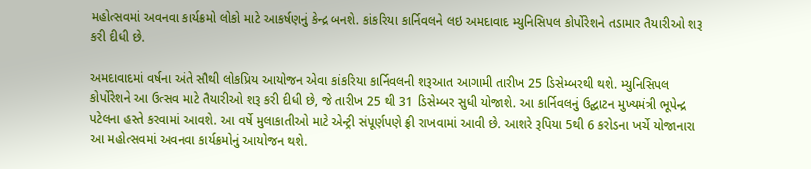મહોત્સવમાં અવનવા કાર્યક્રમો લોકો માટે આકર્ષણનું કેન્દ્ર બનશે. કાંકરિયા કાર્નિવલને લઇ અમદાવાદ મ્યુનિસિપલ કોર્પોરેશને તડામાર તૈયારીઓ શરૂ કરી દીધી છે.

અમદાવાદમાં વર્ષના અંતે સૌથી લોકપ્રિય આયોજન એવા કાંકરિયા કાર્નિવલની શરૂઆત આગામી તારીખ 25 ડિસેમ્બરથી થશે. મ્યુનિસિપલ કોર્પોરેશને આ ઉત્સવ માટે તૈયારીઓ શરૂ કરી દીધી છે, જે તારીખ 25 થી 31 ડિસેમ્બર સુધી યોજાશે. આ કાર્નિવલનું ઉદ્ઘાટન મુખ્યમંત્રી ભૂપેન્દ્ર પટેલના હસ્તે કરવામાં આવશે. આ વર્ષે મુલાકાતીઓ માટે એન્ટ્રી સંપૂર્ણપણે ફ્રી રાખવામાં આવી છે. આશરે રૂપિયા 5થી 6 કરોડના ખર્ચે યોજાનારા આ મહોત્સવમાં અવનવા કાર્યક્રમોનું આયોજન થશે.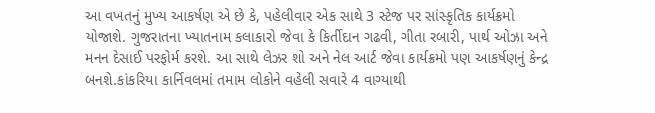આ વખતનું મુખ્ય આકર્ષણ એ છે કે, પહેલીવાર એક સાથે 3 સ્ટેજ પર સાંસ્કૃતિક કાર્યક્રમો યોજાશે. ગુજરાતના ખ્યાતનામ કલાકારો જેવા કે કિર્તીદાન ગઢવી, ગીતા રબારી, પાર્થ ઓઝા અને મનન દેસાઈ પરફોર્મ કરશે. આ સાથે લેઝર શો અને નેલ આર્ટ જેવા કાર્યક્રમો પણ આકર્ષણનું કેન્દ્ર બનશે.કાંકરિયા કાર્નિવલમાં તમામ લોકોને વહેલી સવારે 4 વાગ્યાથી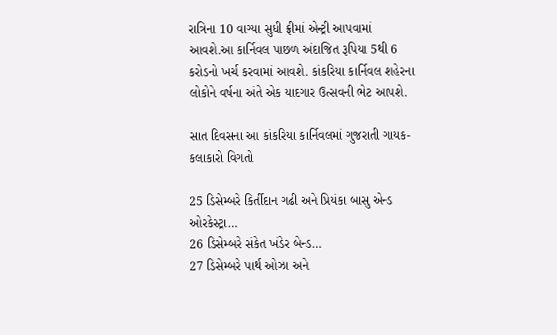રાત્રિના 10 વાગ્યા સુધી ફ્રીમાં એન્ટ્રી આપવામાં આવશે.આ કાર્નિવલ પાછળ અંદાજિત રૂપિયા 5થી 6 કરોડનો ખર્ચ કરવામાં આવશે. કાંકરિયા કાર્નિવલ શહેરના લોકોને વર્ષના અંતે એક યાદગાર ઉત્સવની ભેટ આપશે.

સાત દિવસના આ કાંકરિયા કાર્નિવલમાં ગુજરાતી ગાયક-કલાકારો વિગતો

25 ડિસેમ્બરે કિર્તીદાન ગઢી અને પ્રિયંકા બાસુ એન્ડ ઓરકેસ્ટ્રા…
26 ડિસેમ્બરે સંકેત ખંડેર બેન્ડ…
27 ડિસેમ્બરે પાર્થ ઓઝા અને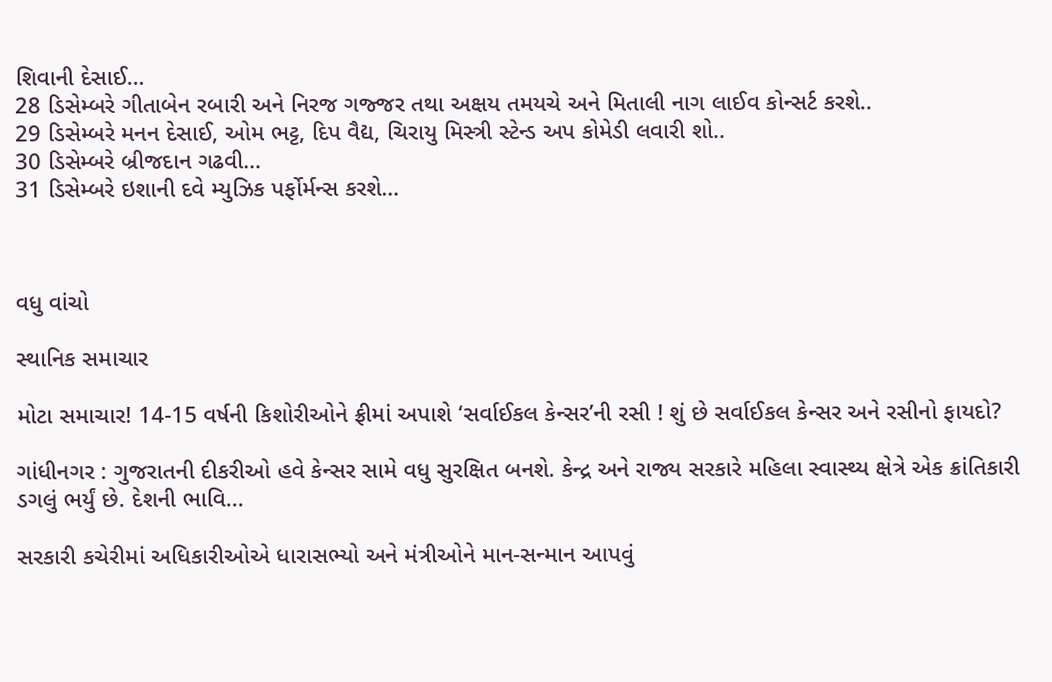શિવાની દેસાઈ…
28 ડિસેમ્બરે ગીતાબેન રબારી અને નિરજ ગજ્જર તથા અક્ષય તમયચે અને મિતાલી નાગ લાઈવ કોન્સર્ટ કરશે..
29 ડિસેમ્બરે મનન દેસાઈ, ઓમ ભટ્ટ, દિપ વૈદ્ય, ચિરાયુ મિસ્ત્રી સ્ટેન્ડ અપ કોમેડી લવારી શો..
30 ડિસેમ્બરે બ્રીજદાન ગઢવી…
31 ડિસેમ્બરે ઇશાની દવે મ્યુઝિક પર્ફોર્મન્સ કરશે…



વધુ વાંચો

સ્થાનિક સમાચાર

મોટા સમાચાર! 14-15 વર્ષની કિશોરીઓને ફ્રીમાં અપાશે ‘સર્વાઈકલ કેન્સર’ની રસી ! શું છે સર્વાઈકલ કેન્સર અને રસીનો ફાયદો?

ગાંધીનગર : ગુજરાતની દીકરીઓ હવે કેન્સર સામે વધુ સુરક્ષિત બનશે. કેન્દ્ર અને રાજ્ય સરકારે મહિલા સ્વાસ્થ્ય ક્ષેત્રે એક ક્રાંતિકારી ડગલું ભર્યું છે. દેશની ભાવિ...

સરકારી કચેરીમાં અધિકારીઓએ ધારાસભ્યો અને મંત્રીઓને માન-સન્માન આપવું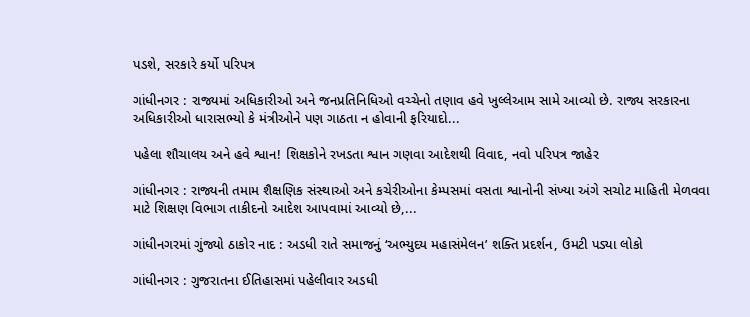પડશે, સરકારે કર્યો પરિપત્ર

ગાંધીનગર : રાજ્યમાં અધિકારીઓ અને જનપ્રતિનિધિઓ વચ્ચેનો તણાવ હવે ખુલ્લેઆમ સામે આવ્યો છે. રાજ્ય સરકારના અધિકારીઓ ધારાસભ્યો કે મંત્રીઓને પણ ગાઠતા ન હોવાની ફરિયાદો...

પહેલા શૌચાલય અને હવે શ્વાન! શિક્ષકોને રખડતા શ્વાન ગણવા આદેશથી વિવાદ, નવો પરિપત્ર જાહેર

ગાંધીનગર : રાજ્યની તમામ શૈક્ષણિક સંસ્થાઓ અને કચેરીઓના કેમ્પસમાં વસતા શ્વાનોની સંખ્યા અંગે સચોટ માહિતી મેળવવા માટે શિક્ષણ વિભાગ તાકીદનો આદેશ આપવામાં આવ્યો છે,...

ગાંધીનગરમાં ગુંજ્યો ઠાકોર નાદ : અડધી રાતે સમાજનું ‘અભ્યુદય મહાસંમેલન’ શક્તિ પ્રદર્શન, ઉમટી પડ્યા લોકો

ગાંધીનગર : ગુજરાતના ઈતિહાસમાં પહેલીવાર અડધી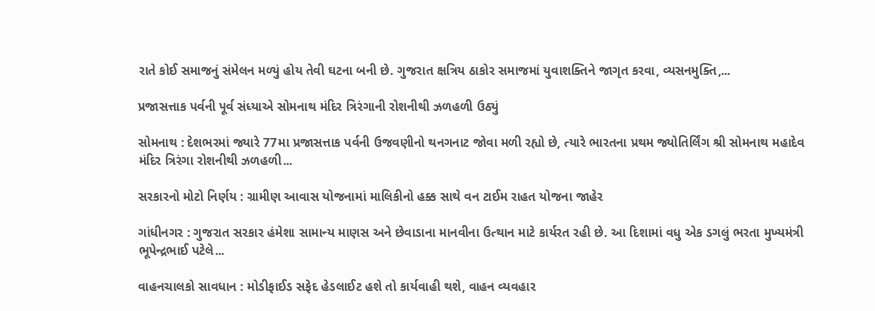રાતે કોઈ સમાજનું સંમેલન મળ્યું હોય તેવી ઘટના બની છે. ગુજરાત ક્ષત્રિય ઠાકોર સમાજમાં યુવાશક્તિને જાગૃત કરવા, વ્યસનમુક્તિ,...

પ્રજાસત્તાક પર્વની પૂર્વ સંધ્યાએ સોમનાથ મંદિર ત્રિરંગાની રોશનીથી ઝળહળી ઉઠ્યું

સોમનાથ : દેશભરમાં જ્યારે 77મા પ્રજાસત્તાક પર્વની ઉજવણીનો થનગનાટ જોવા મળી રહ્યો છે, ત્યારે ભારતના પ્રથમ જ્યોતિર્લિંગ શ્રી સોમનાથ મહાદેવ મંદિર ત્રિરંગા રોશનીથી ઝળહળી...

સરકારનો મોટો નિર્ણય : ગ્રામીણ આવાસ યોજનામાં માલિકીનો હક્ક સાથે વન ટાઈમ રાહત યોજના જાહેર

ગાંધીનગર : ગુજરાત સરકાર હંમેશા સામાન્ય માણસ અને છેવાડાના માનવીના ઉત્થાન માટે કાર્યરત રહી છે. આ દિશામાં વધુ એક ડગલું ભરતા મુખ્યમંત્રી ભૂપેન્દ્રભાઈ પટેલે...

વાહનચાલકો સાવધાન : મોડીફાઈડ સફેદ હેડલાઈટ હશે તો કાર્યવાહી થશે, વાહન વ્યવહાર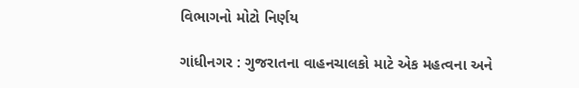વિભાગનો મોટો નિર્ણય

ગાંધીનગર : ગુજરાતના વાહનચાલકો માટે એક મહત્વના અને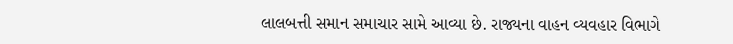લાલબત્તી સમાન સમાચાર સામે આવ્યા છે. રાજ્યના વાહન વ્યવહાર વિભાગે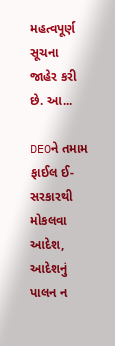મહત્વપૂર્ણ સૂચના જાહેર કરી છે. આ...

DEOને તમામ ફાઈલ ઈ-સરકારથી મોકલવા આદેશ, આદેશનું પાલન ન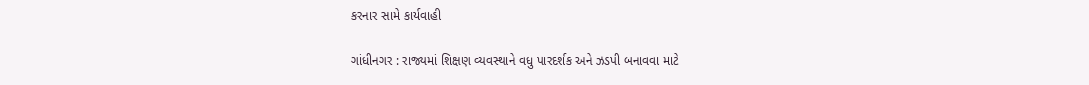કરનાર સામે કાર્યવાહી

ગાંધીનગર : રાજ્યમાં શિક્ષણ વ્યવસ્થાને વધુ પારદર્શક અને ઝડપી બનાવવા માટે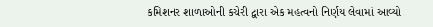કમિશનર શાળાઓની કચેરી દ્વારા એક મહત્વનો નિર્ણય લેવામાં આવ્યો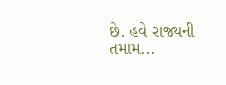છે. હવે રાજ્યની તમામ...